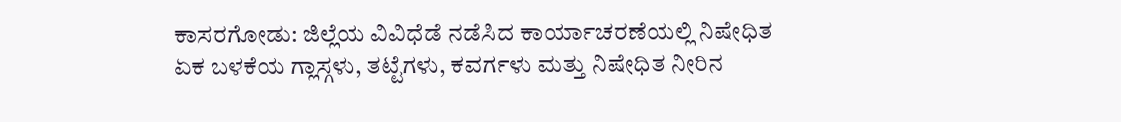ಕಾಸರಗೋಡು: ಜಿಲ್ಲೆಯ ವಿವಿಧೆಡೆ ನಡೆಸಿದ ಕಾರ್ಯಾಚರಣೆಯಲ್ಲಿ ನಿಷೇಧಿತ ಏಕ ಬಳಕೆಯ ಗ್ಲಾಸ್ಗಳು, ತಟ್ಟೆಗಳು, ಕವರ್ಗಳು ಮತ್ತು ನಿಷೇಧಿತ ನೀರಿನ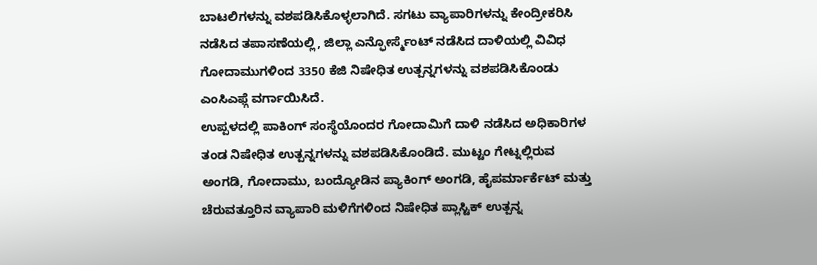ಬಾಟಲಿಗಳನ್ನು ವಶಪಡಿಸಿಕೊಳ್ಳಲಾಗಿದೆ. ಸಗಟು ವ್ಯಾಪಾರಿಗಳನ್ನು ಕೇಂದ್ರೀಕರಿಸಿ ನಡೆಸಿದ ತಪಾಸಣೆಯಲ್ಲಿ, ಜಿಲ್ಲಾ ಎನ್ಫೋರ್ಸ್ಮೆಂಟ್ ನಡೆಸಿದ ದಾಳಿಯಲ್ಲಿ ವಿವಿಧ ಗೋದಾಮುಗಳಿಂದ 3350 ಕೆಜಿ ನಿಷೇಧಿತ ಉತ್ಪನ್ನಗಳನ್ನು ವಶಪಡಿಸಿಕೊಂಡು ಎಂಸಿಎಫ್ಗೆ ವರ್ಗಾಯಿಸಿದೆ.
ಉಪ್ಪಳದಲ್ಲಿ ಪಾಕಿಂಗ್ ಸಂಸ್ಥೆಯೊಂದರ ಗೋದಾಮಿಗೆ ದಾಳಿ ನಡೆಸಿದ ಅಧಿಕಾರಿಗಳ ತಂಡ ನಿಷೇಧಿತ ಉತ್ಪನ್ನಗಳನ್ನು ವಶಪಡಿಸಿಕೊಂಡಿದೆ. ಮುಟ್ಟಂ ಗೇಟ್ನಲ್ಲಿರುವ ಅಂಗಡಿ, ಗೋದಾಮು, ಬಂದ್ಯೋಡಿನ ಪ್ಯಾಕಿಂಗ್ ಅಂಗಡಿ, ಹೈಪರ್ಮಾರ್ಕೆಟ್ ಮತ್ತು ಚೆರುವತ್ತೂರಿನ ವ್ಯಾಪಾರಿ ಮಳಿಗೆಗಳಿಂದ ನಿಷೇಧಿತ ಪ್ಲಾಸ್ಟಿಕ್ ಉತ್ಪನ್ನ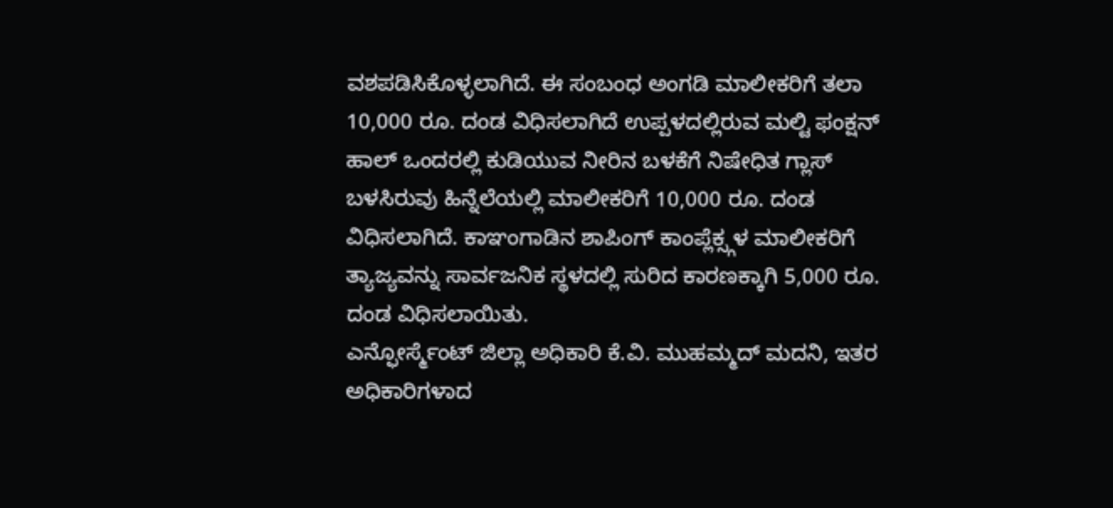ವಶಪಡಿಸಿಕೊಳ್ಳಲಾಗಿದೆ. ಈ ಸಂಬಂಧ ಅಂಗಡಿ ಮಾಲೀಕರಿಗೆ ತಲಾ 10,000 ರೂ. ದಂಡ ವಿಧಿಸಲಾಗಿದೆ ಉಪ್ಪಳದಲ್ಲಿರುವ ಮಲ್ಟಿ ಫಂಕ್ಷನ್ ಹಾಲ್ ಒಂದರಲ್ಲಿ ಕುಡಿಯುವ ನೀರಿನ ಬಳಕೆಗೆ ನಿಷೇಧಿತ ಗ್ಲಾಸ್ ಬಳಸಿರುವು ಹಿನ್ನೆಲೆಯಲ್ಲಿ ಮಾಲೀಕರಿಗೆ 10,000 ರೂ. ದಂಡ ವಿಧಿಸಲಾಗಿದೆ. ಕಾಞಂಗಾಡಿನ ಶಾಪಿಂಗ್ ಕಾಂಪ್ಲೆಕ್ಸ್ಗಳ ಮಾಲೀಕರಿಗೆ ತ್ಯಾಜ್ಯವನ್ನು ಸಾರ್ವಜನಿಕ ಸ್ಥಳದಲ್ಲಿ ಸುರಿದ ಕಾರಣಕ್ಕಾಗಿ 5,000 ರೂ. ದಂಡ ವಿಧಿಸಲಾಯಿತು.
ಎನ್ಫೋರ್ಸ್ಮೆಂಟ್ ಜಿಲ್ಲಾ ಅಧಿಕಾರಿ ಕೆ.ವಿ. ಮುಹಮ್ಮದ್ ಮದನಿ, ಇತರ ಅಧಿಕಾರಿಗಳಾದ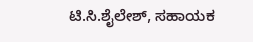ಟಿ.ಸಿ.ಶೈಲೇಶ್, ಸಹಾಯಕ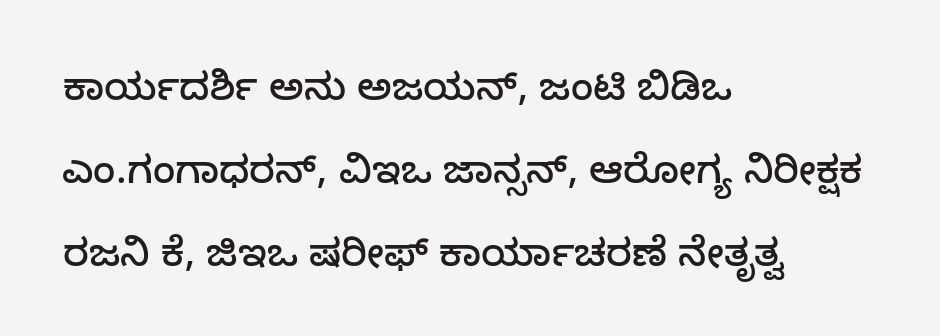ಕಾರ್ಯದರ್ಶಿ ಅನು ಅಜಯನ್, ಜಂಟಿ ಬಿಡಿಒ ಎಂ.ಗಂಗಾಧರನ್, ವಿಇಒ ಜಾನ್ಸನ್, ಆರೋಗ್ಯ ನಿರೀಕ್ಷಕ ರಜನಿ ಕೆ, ಜಿಇಒ ಷರೀಫ್ ಕಾರ್ಯಾಚರಣೆ ನೇತೃತ್ವ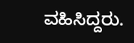ವಹಿಸಿದ್ದರು.